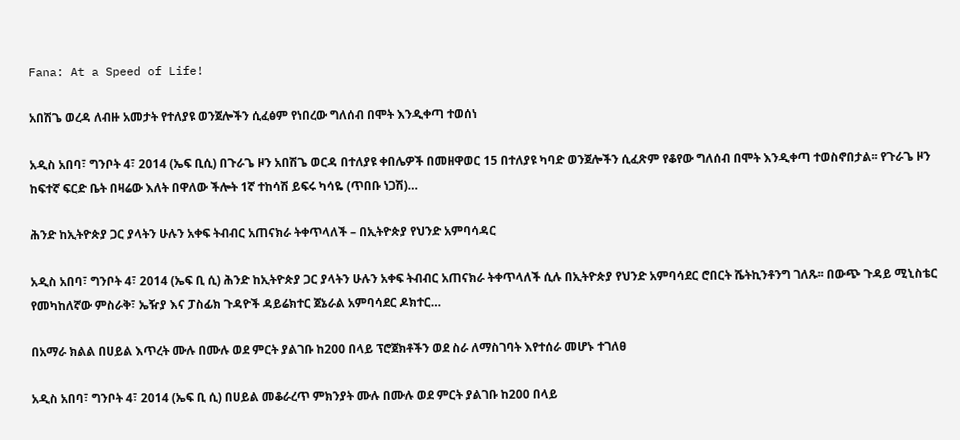Fana: At a Speed of Life!

አበሽጌ ወረዳ ለብዙ አመታት የተለያዩ ወንጀሎችን ሲፈፅም የነበረው ግለሰብ በሞት እንዲቀጣ ተወሰነ

አዲስ አበባ፣ ግንቦት 4፣ 2014 (ኤፍ ቢሲ) በጉራጌ ዞን አበሽጌ ወርዳ በተለያዩ ቀበሌዎች በመዘዋወር 15 በተለያዩ ካባድ ወንጀሎችን ሲፈጽም የቆየው ግለሰብ በሞት እንዲቀጣ ተወስኖበታል፡፡ የጉራጌ ዞን ከፍተኛ ፍርድ ቤት በዛሬው እለት በዋለው ችሎት 1ኛ ተከሳሽ ይፍሩ ካሳዬ (ጥበቡ ነጋሽ)…

ሕንድ ከኢትዮጵያ ጋር ያላትን ሁሉን አቀፍ ትብብር አጠናክራ ትቀጥላለች – በኢትዮጵያ የህንድ አምባሳዳር

አዲስ አበባ፣ ግንቦት 4፣ 2014 (ኤፍ ቢ ሲ) ሕንድ ከኢትዮጵያ ጋር ያላትን ሁሉን አቀፍ ትብብር አጠናክራ ትቀጥላለች ሲሉ በኢትዮጵያ የህንድ አምባሳደር ሮበርት ሼትኪንቶንግ ገለጹ፡፡ በውጭ ጉዳይ ሚኒስቴር የመካከለኛው ምስራቅ፣ ኤዥያ እና ፓስፊክ ጉዳዮች ዳይሬክተር ጀኔራል አምባሳደር ዶክተር…

በአማራ ክልል በሀይል እጥረት ሙሉ በሙሉ ወደ ምርት ያልገቡ ከ200 በላይ ፕሮጀክቶችን ወደ ስራ ለማስገባት እየተሰራ መሆኑ ተገለፀ

አዲስ አበባ፣ ግንቦት 4፣ 2014 (ኤፍ ቢ ሲ) በሀይል መቆራረጥ ምክንያት ሙሉ በሙሉ ወደ ምርት ያልገቡ ከ200 በላይ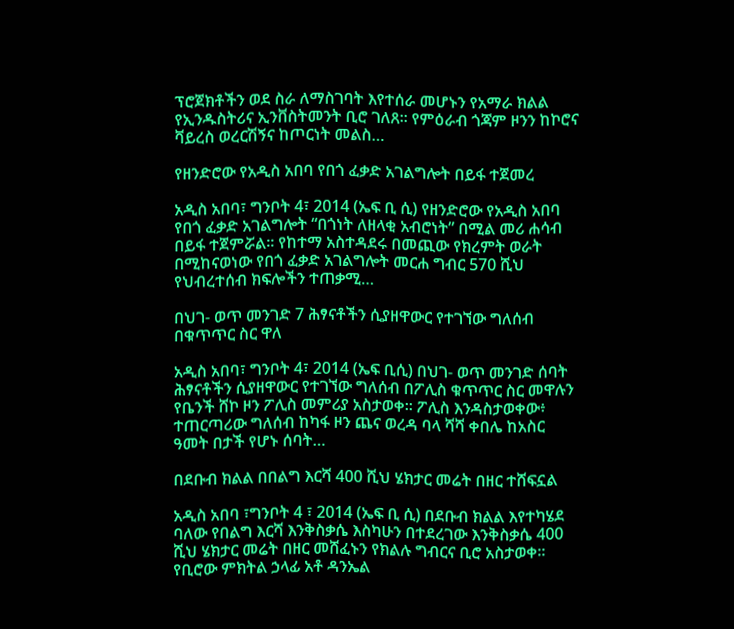ፕሮጀክቶችን ወደ ስራ ለማስገባት እየተሰራ መሆኑን የአማራ ክልል የኢንዱስትሪና ኢንቨስትመንት ቢሮ ገለጸ፡፡ የምዕራብ ጎጃም ዞንን ከኮሮና ቫይረስ ወረርሽኝና ከጦርነት መልስ…

የዘንድሮው የአዲስ አበባ የበጎ ፈቃድ አገልግሎት በይፋ ተጀመረ

አዲስ አበባ፣ ግንቦት 4፣ 2014 (ኤፍ ቢ ሲ) የዘንድሮው የአዲስ አበባ የበጎ ፈቃድ አገልግሎት “በጎነት ለዘላቂ አብሮነት” በሚል መሪ ሐሳብ በይፋ ተጀምሯል፡፡ የከተማ አስተዳደሩ በመጪው የክረምት ወራት በሚከናወነው የበጎ ፈቃድ አገልግሎት መርሐ ግብር 570 ሺህ የህብረተሰብ ክፍሎችን ተጠቃሚ…

በህገ- ወጥ መንገድ 7 ሕፃናቶችን ሲያዘዋውር የተገኘው ግለሰብ በቁጥጥር ስር ዋለ

አዲስ አበባ፣ ግንቦት 4፣ 2014 (ኤፍ ቢሲ) በህገ- ወጥ መንገድ ሰባት ሕፃናቶችን ሲያዘዋውር የተገኘው ግለሰብ በፖሊስ ቁጥጥር ስር መዋሉን የቤንች ሸኮ ዞን ፖሊስ መምሪያ አስታወቀ። ፖሊስ እንዳስታወቀው፥ ተጠርጣሪው ግለሰብ ከካፋ ዞን ጨና ወረዳ ባላ ሻሻ ቀበሌ ከአስር ዓመት በታች የሆኑ ሰባት…

በደቡብ ክልል በበልግ እርሻ 400 ሺህ ሄክታር መሬት በዘር ተሸፍኗል

አዲስ አበባ ፣ግንቦት 4 ፣ 2014 (ኤፍ ቢ ሲ) በደቡብ ክልል እየተካሄደ ባለው የበልግ እርሻ እንቅስቃሴ እስካሁን በተደረገው እንቅስቃሴ 400 ሺህ ሄክታር መሬት በዘር መሸፈኑን የክልሉ ግብርና ቢሮ አስታወቀ። የቢሮው ምክትል ኃላፊ አቶ ዳንኤል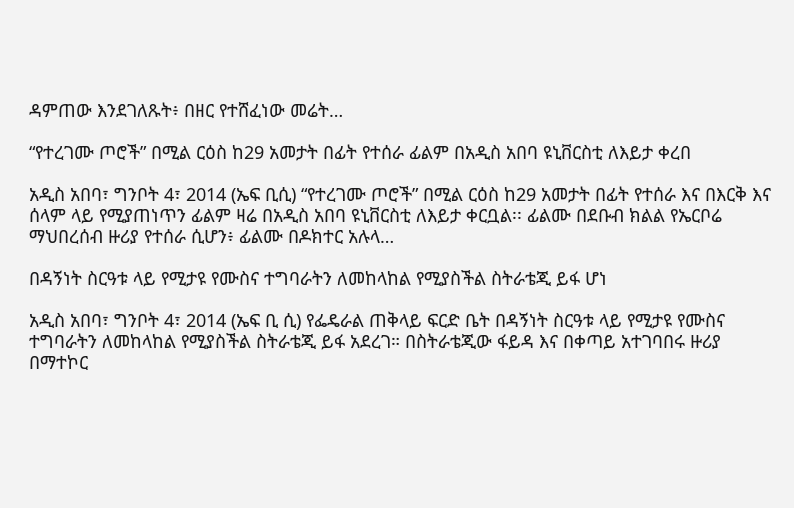ዳምጠው እንደገለጹት፥ በዘር የተሸፈነው መሬት…

“የተረገሙ ጦሮች” በሚል ርዕስ ከ29 አመታት በፊት የተሰራ ፊልም በአዲስ አበባ ዩኒቨርስቲ ለእይታ ቀረበ

አዲስ አበባ፣ ግንቦት 4፣ 2014 (ኤፍ ቢሲ) “የተረገሙ ጦሮች” በሚል ርዕስ ከ29 አመታት በፊት የተሰራ እና በእርቅ እና ሰላም ላይ የሚያጠነጥን ፊልም ዛሬ በአዲስ አበባ ዩኒቨርስቲ ለእይታ ቀርቧል፡፡ ፊልሙ በደቡብ ክልል የኤርቦሬ ማህበረሰብ ዙሪያ የተሰራ ሲሆን፥ ፊልሙ በዶክተር አሉላ…

በዳኝነት ስርዓቱ ላይ የሚታዩ የሙስና ተግባራትን ለመከላከል የሚያስችል ስትራቴጂ ይፋ ሆነ

አዲስ አበባ፣ ግንቦት 4፣ 2014 (ኤፍ ቢ ሲ) የፌዴራል ጠቅላይ ፍርድ ቤት በዳኝነት ስርዓቱ ላይ የሚታዩ የሙስና ተግባራትን ለመከላከል የሚያስችል ስትራቴጂ ይፋ አደረገ። በስትራቴጂው ፋይዳ እና በቀጣይ አተገባበሩ ዙሪያ በማተኮር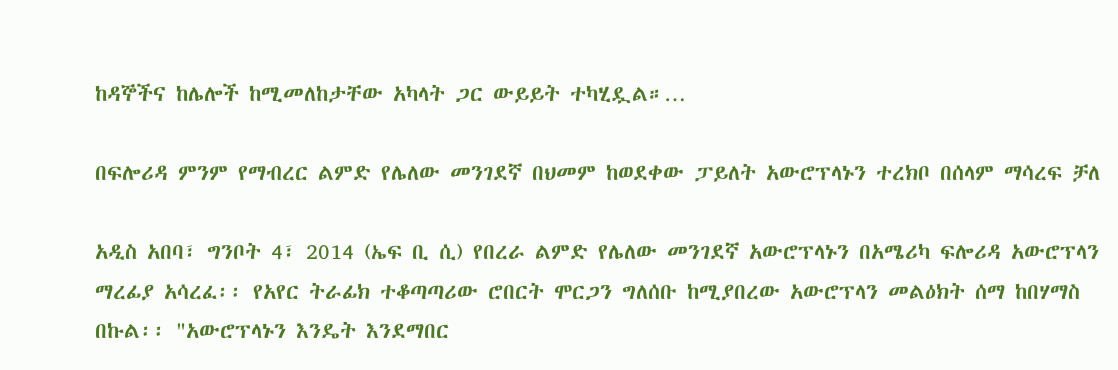ከዳኞችና ከሌሎች ከሚመለከታቸው አካላት ጋር ውይይት ተካሂዷል።…

በፍሎሪዳ ምንም የማብረር ልምድ የሌለው መንገደኛ በህመም ከወደቀው ፓይለት አውሮፕላኑን ተረክቦ በሰላም ማሳረፍ ቻለ

አዲስ አበባ፣ ግንቦት 4፣ 2014 (ኤፍ ቢ ሲ) የበረራ ልምድ የሌለው መንገደኛ አውሮፕላኑን በአሜሪካ ፍሎሪዳ አውሮፕላን ማረፊያ አሳረፈ፡፡ የአየር ትራፊክ ተቆጣጣሪው ሮበርት ሞርጋን ግለሰቡ ከሚያበረው አውሮፕላን መልዕክት ሰማ ከበሃማስ በኩል፡፡ "አውሮፕላኑን እንዴት እንደማበር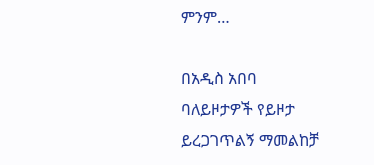ምንም…

በአዲስ አበባ ባለይዞታዎች የይዞታ ይረጋገጥልኝ ማመልከቻ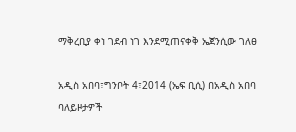ማቅረቢያ ቀነ ገደብ ነገ እንደሚጠናቀቅ ኤጀንሲው ገለፀ

አዲስ አበባ፣ግንቦት 4፣2014 (ኤፍ ቢሲ) በአዲስ አበባ ባለይዞታዎች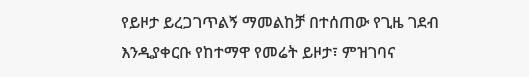የይዞታ ይረጋገጥልኝ ማመልከቻ በተሰጠው የጊዜ ገደብ እንዲያቀርቡ የከተማዋ የመሬት ይዞታ፣ ምዝገባና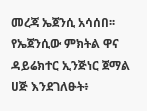መረጃ ኤጀንሲ አሳሰበ፡፡ የኤጀንሲው ምክትል ዋና ዳይሬክተር ኢንጅነር ጀማል ሀጅ እንደገለፁት፥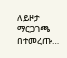ለይዞታ ማርጋገጫ በተመረጡ…